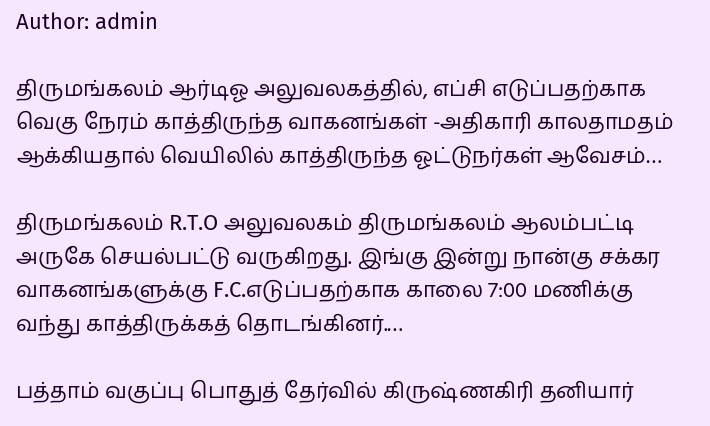Author: admin

திருமங்கலம் ஆர்டிஓ அலுவலகத்தில், எப்சி எடுப்பதற்காக வெகு நேரம் காத்திருந்த வாகனங்கள் -அதிகாரி காலதாமதம் ஆக்கியதால் வெயிலில் காத்திருந்த ஓட்டுநர்கள் ஆவேசம்…

திருமங்கலம் R.T.O அலுவலகம் திருமங்கலம் ஆலம்பட்டி அருகே செயல்பட்டு வருகிறது. இங்கு ‌இன்று‌ நான்கு சக்கர வாகனங்களுக்கு F.C.எடுப்பதற்காக காலை 7:00 மணிக்கு வந்து காத்திருக்கத் தொடங்கினர்.…

பத்தாம் வகுப்பு பொதுத் தேர்வில் கிருஷ்ணகிரி தனியார்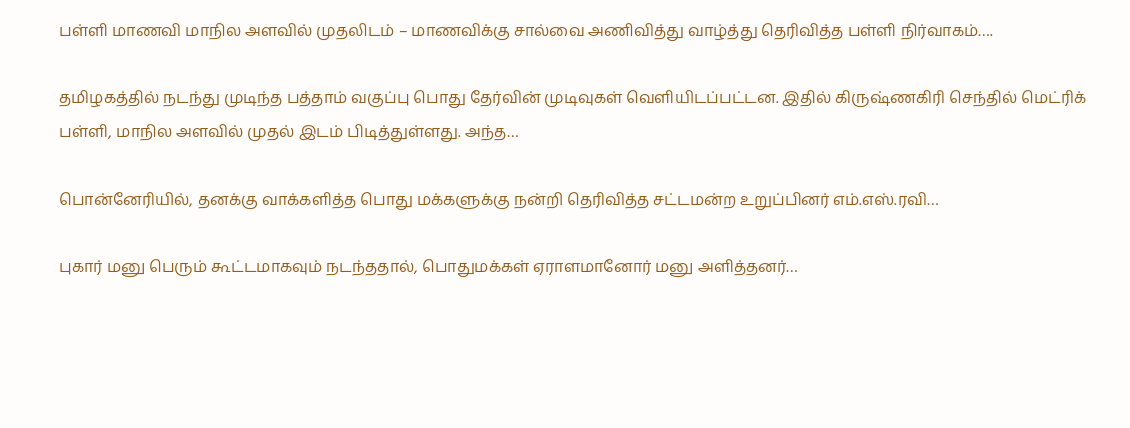பள்ளி மாணவி மாநில அளவில் முதலிடம் – மாணவிக்கு சால்வை அணிவித்து வாழ்த்து தெரிவித்த பள்ளி நிர்வாகம்….

தமிழகத்தில் நடந்து முடிந்த பத்தாம் வகுப்பு பொது தேர்வின் முடிவுகள் வெளியிடப்பட்டன. இதில் கிருஷ்ணகிரி செந்தில் மெட்ரிக் பள்ளி, மாநில அளவில் முதல் இடம் பிடித்துள்ளது. அந்த…

பொன்னேரியில், தனக்கு வாக்களித்த பொது மக்களுக்கு நன்றி தெரிவித்த சட்டமன்ற உறுப்பினர் எம்.எஸ்.ரவி…

புகார் மனு பெரும் கூட்டமாகவும் நடந்ததால், பொதுமக்கள் ஏராளமானோர் மனு அளித்தனர்…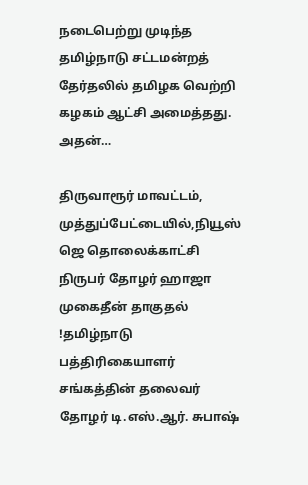நடைபெற்று முடிந்த தமிழ்நாடு சட்டமன்றத் தேர்தலில் தமிழக வெற்றி கழகம் ஆட்சி அமைத்தது. அதன்…

திருவாரூர் மாவட்டம், முத்துப்பேட்டையில்,நியூஸ் ஜெ தொலைக்காட்சி நிருபர் தோழர் ஹாஜா முகைதீன் தாகுதல் !தமிழ்நாடு பத்திரிகையாளர் சங்கத்தின் தலைவர் தோழர் டி.எஸ்.ஆர். சுபாஷ்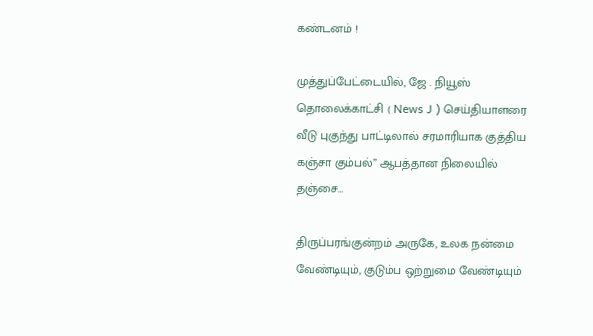கண்டனம் !

முத்துப்பேட்டையில், ஜே . நியூஸ் தொலைக்காட்சி ( News J ) செய்தியாளரை வீடு புகுந்து பாட்டிலால் சரமாரியாக குத்திய கஞ்சா கும்பல்” ஆபத்தான நிலையில் தஞ்சை…

திருப்பரங்குன்றம் அருகே, உலக நன்மை வேண்டியும், குடும்ப ஒற்றுமை வேண்டியும்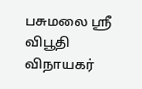பசுமலை ஸ்ரீ விபூதி விநாயகர்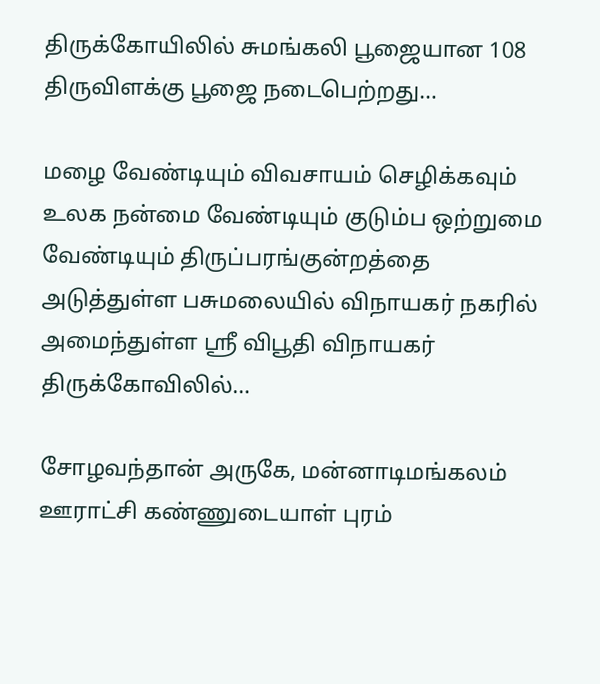திருக்கோயிலில் சுமங்கலி பூஜையான 108 திருவிளக்கு பூஜை நடைபெற்றது…

மழை வேண்டியும் விவசாயம் செழிக்கவும் உலக நன்மை வேண்டியும் குடும்ப ஒற்றுமை வேண்டியும் திருப்பரங்குன்றத்தை அடுத்துள்ள பசுமலையில் விநாயகர் நகரில் அமைந்துள்ள ஸ்ரீ விபூதி விநாயகர் திருக்கோவிலில்…

சோழவந்தான் அருகே, மன்னாடிமங்கலம் ஊராட்சி கண்ணுடையாள் புரம்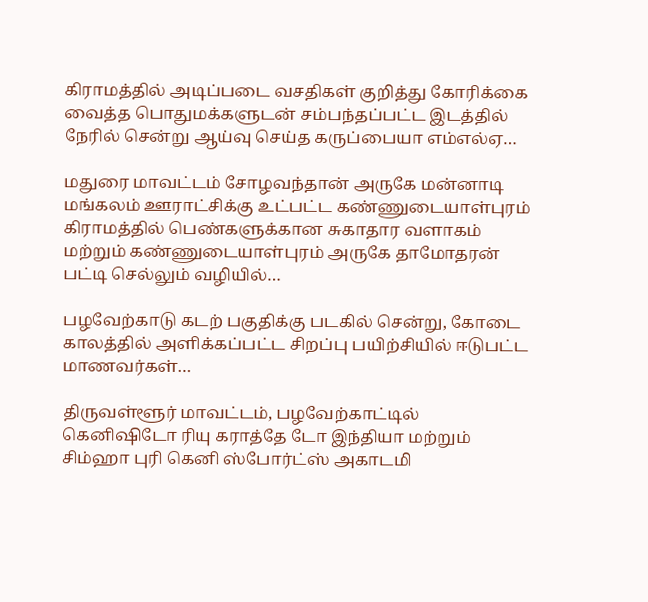கிராமத்தில் அடிப்படை வசதிகள் குறித்து கோரிக்கை வைத்த பொதுமக்களுடன் சம்பந்தப்பட்ட இடத்தில் நேரில் சென்று ஆய்வு செய்த கருப்பையா எம்எல்ஏ…

மதுரை மாவட்டம் சோழவந்தான் அருகே மன்னாடி மங்கலம் ஊராட்சிக்கு உட்பட்ட கண்ணுடையாள்புரம் கிராமத்தில் பெண்களுக்கான சுகாதார வளாகம் மற்றும் கண்ணுடையாள்புரம் அருகே தாமோதரன் பட்டி செல்லும் வழியில்…

பழவேற்காடு கடற் பகுதிக்கு படகில் சென்று, கோடை காலத்தில் அளிக்கப்பட்ட சிறப்பு பயிற்சியில் ஈடுபட்ட மாணவர்கள்…

திருவள்ளூர் மாவட்டம், பழவேற்காட்டில் கெனிஷிடோ ரியு கராத்தே டோ இந்தியா மற்றும் சிம்ஹா புரி கெனி ஸ்போர்ட்ஸ் அகாடமி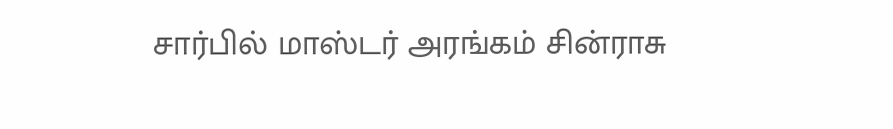சார்பில் மாஸ்டர் அரங்கம் சின்ராசு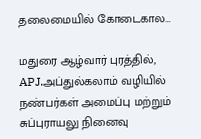தலைமையில் கோடைகால…

மதுரை ஆழ்வார் புரத்தில், APJ.அப்துல்கலாம் வழியில் நண்பர்கள் அமைப்பு மற்றும் சுப்புராயலு நினைவு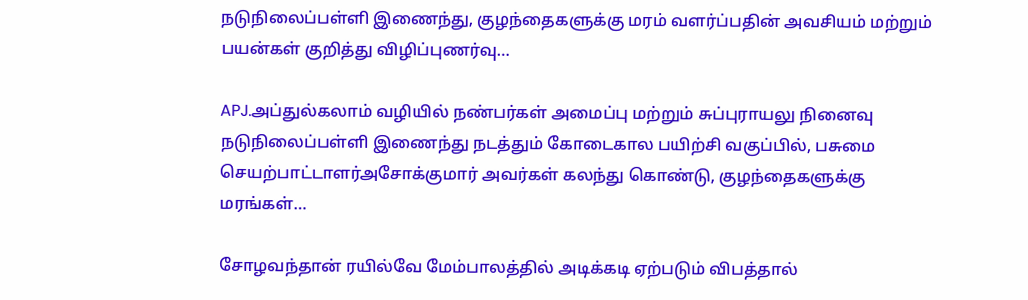நடுநிலைப்பள்ளி இணைந்து, குழந்தைகளுக்கு மரம் வளர்ப்பதின் அவசியம் மற்றும் பயன்கள் குறித்து விழிப்புணர்வு…

APJ.அப்துல்கலாம் வழியில் நண்பர்கள் அமைப்பு மற்றும் சுப்புராயலு நினைவு நடுநிலைப்பள்ளி இணைந்து நடத்தும் கோடைகால பயிற்சி வகுப்பில், பசுமை செயற்பாட்டாளர்அசோக்குமார் அவர்கள் கலந்து கொண்டு, குழந்தைகளுக்கு மரங்கள்…

சோழவந்தான் ரயில்வே மேம்பாலத்தில் அடிக்கடி ஏற்படும் விபத்தால்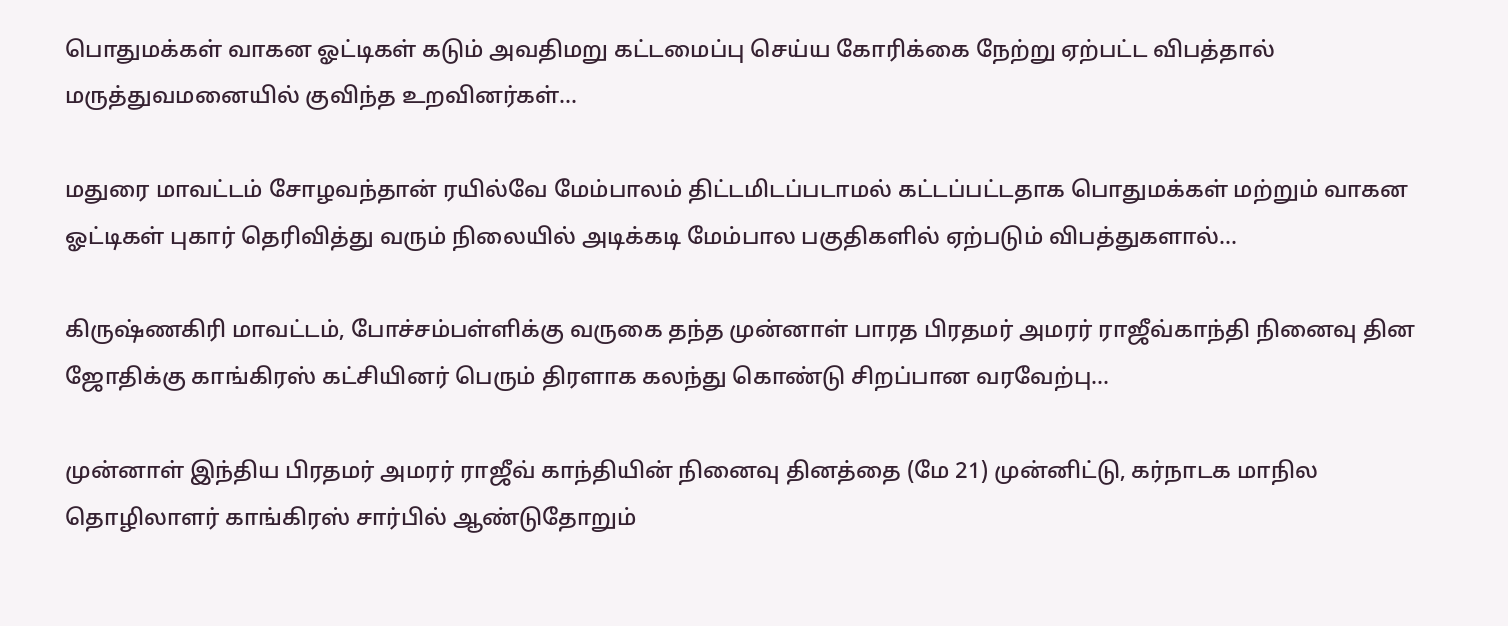பொதுமக்கள் வாகன ஓட்டிகள் கடும் அவதிமறு கட்டமைப்பு செய்ய கோரிக்கை நேற்று ஏற்பட்ட விபத்தால் மருத்துவமனையில் குவிந்த உறவினர்கள்…

மதுரை மாவட்டம் சோழவந்தான் ரயில்வே மேம்பாலம் திட்டமிடப்படாமல் கட்டப்பட்டதாக பொதுமக்கள் மற்றும் வாகன ஓட்டிகள் புகார் தெரிவித்து வரும் நிலையில் அடிக்கடி மேம்பால பகுதிகளில் ஏற்படும் விபத்துகளால்…

கிருஷ்ணகிரி மாவட்டம், போச்சம்பள்ளிக்கு வருகை தந்த முன்னாள் பாரத பிரதமர் அமரர் ராஜீவ்காந்தி நினைவு தின ஜோதிக்கு காங்கிரஸ் கட்சியினர் பெரும் திரளாக கலந்து கொண்டு சிறப்பான வரவேற்பு…

முன்னாள் இந்திய பிரதமர் அமரர் ராஜீவ் காந்தியின் நினைவு தினத்தை (மே 21) முன்னிட்டு, கர்நாடக மாநில தொழிலாளர் காங்கிரஸ் சார்பில் ஆண்டுதோறும்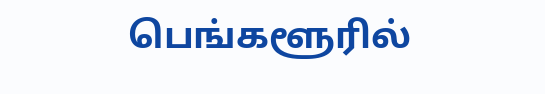பெங்களூரில்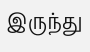இருந்து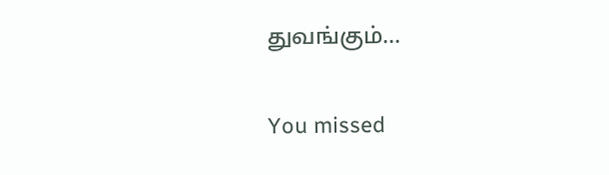துவங்கும்…

You missed